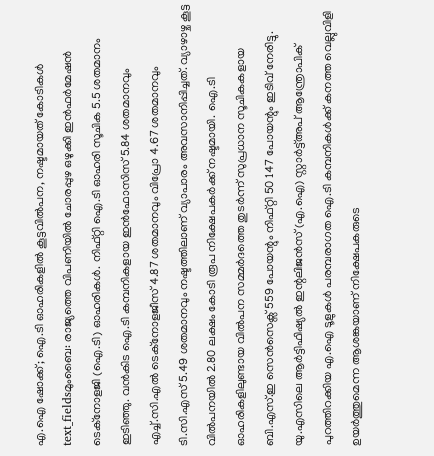എ.ഐ ഷോക്ക്; ഐ.ടി ഓഹരികളിൽ കൂട്ടവിൽപന, നഷ്ടമായത് കോടികൾ
text_fieldsമുംബൈ: രാജ്യത്തെ വിപണിയിൽ ചോരപ്പുഴ ഒഴുക്കി ഇൻഫർമേഷൻ ടെക്നോളജി (ഐ.ടി) ഓഹരികൾ. നിഫ്റ്റി ഐ.ടി ഓഹരി സൂചിക 5.5 ശതമാനം ഇടിഞ്ഞു. വൻകിട ഐ.ടി കമ്പനികളായ ഇൻഫോസിസ് 5.84 ശതമാനവും എച്ച്.സി.എൽ ടെക്നോളജീസ് 4.87 ശതമാനവും വിപ്രോ 4.67 ശതമാനവും ടി.സി.എസ് 5.49 ശതമാനവും നഷ്ടത്തിലാണ് വ്യാപാരം അവസാനിപ്പിച്ചത്. വ്യാഴാഴ്ച കൂട്ട വിൽപനയിൽ 2.80 ലക്ഷം കോടി രൂപ നിക്ഷേപകർക്ക് നഷ്ടമായി. ഐ.ടി ഓഹരികളിലുണ്ടായ വിൽപന സമ്മർദത്തെ തുടർന്ന് സുപ്രധാന സൂചികകളായ ബി.എസ്.ഇ സെൻസെക്സ് 559 പോയന്റും നിഫ്റ്റി 50 147 പോയന്റും ഇടിവ് നേരിട്ടു.
യു.എസിലെ ആർട്ടിഫിഷ്യൽ ഇന്റലിജൻസ് (എ.ഐ) സ്റ്റാർട്ട്അപ് ആന്ത്രോപിക് പുറത്തിറക്കിയ എ.ഐ ടൂളുകൾ പരമ്പരാഗത ഐ.ടി കമ്പനികൾക്ക് കനത്ത വെല്ലുവിളി ഉയർത്തുമെന്ന ആശങ്കയാണ് നിക്ഷേപകരുടെ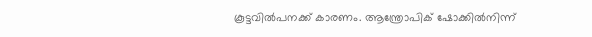കൂട്ടവിൽപനക്ക് കാരണം. ആന്ത്രോപിക് ഷോക്കിൽനിന്ന്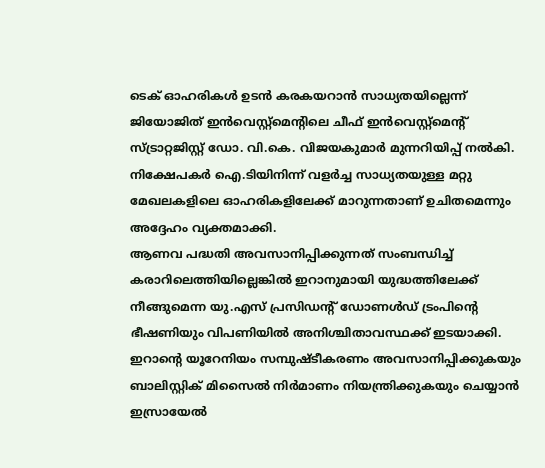ടെക് ഓഹരികൾ ഉടൻ കരകയറാൻ സാധ്യതയില്ലെന്ന് ജിയോജിത് ഇൻവെസ്റ്റ്മെന്റിലെ ചീഫ് ഇൻവെസ്റ്റ്മെന്റ് സ്ട്രാറ്റജിസ്റ്റ് ഡോ. വി.കെ. വിജയകുമാർ മുന്നറിയിപ്പ് നൽകി. നിക്ഷേപകർ ഐ.ടിയിനിന്ന് വളർച്ച സാധ്യതയുള്ള മറ്റു മേഖലകളിലെ ഓഹരികളിലേക്ക് മാറുന്നതാണ് ഉചിതമെന്നും അദ്ദേഹം വ്യക്തമാക്കി.
ആണവ പദ്ധതി അവസാനിപ്പിക്കുന്നത് സംബന്ധിച്ച് കരാറിലെത്തിയില്ലെങ്കിൽ ഇറാനുമായി യുദ്ധത്തിലേക്ക് നീങ്ങുമെന്ന യു.എസ് പ്രസിഡന്റ് ഡോണൾഡ് ട്രംപിന്റെ ഭീഷണിയും വിപണിയിൽ അനിശ്ചിതാവസ്ഥക്ക് ഇടയാക്കി. ഇറാന്റെ യൂറേനിയം സമ്പുഷ്ടീകരണം അവസാനിപ്പിക്കുകയും ബാലിസ്റ്റിക് മിസൈൽ നിർമാണം നിയന്ത്രിക്കുകയും ചെയ്യാൻ ഇസ്രായേൽ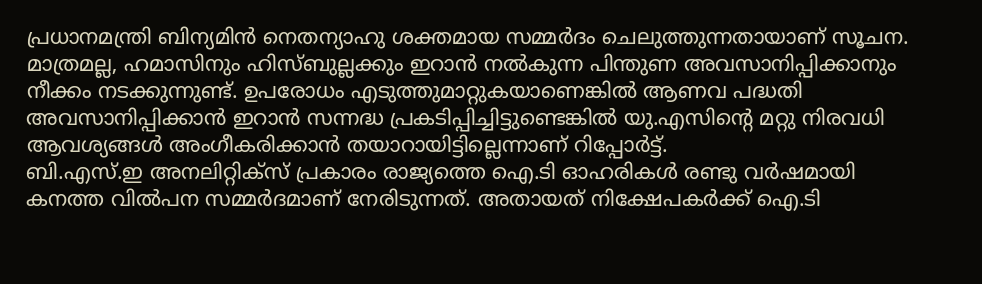പ്രധാനമന്ത്രി ബിന്യമിൻ നെതന്യാഹു ശക്തമായ സമ്മർദം ചെലുത്തുന്നതായാണ് സൂചന. മാത്രമല്ല, ഹമാസിനും ഹിസ്ബുല്ലക്കും ഇറാൻ നൽകുന്ന പിന്തുണ അവസാനിപ്പിക്കാനും നീക്കം നടക്കുന്നുണ്ട്. ഉപരോധം എടുത്തുമാറ്റുകയാണെങ്കിൽ ആണവ പദ്ധതി അവസാനിപ്പിക്കാൻ ഇറാൻ സന്നദ്ധ പ്രകടിപ്പിച്ചിട്ടുണ്ടെങ്കിൽ യു.എസിന്റെ മറ്റു നിരവധി ആവശ്യങ്ങൾ അംഗീകരിക്കാൻ തയാറായിട്ടില്ലെന്നാണ് റിപ്പോർട്ട്.
ബി.എസ്.ഇ അനലിറ്റിക്സ് പ്രകാരം രാജ്യത്തെ ഐ.ടി ഓഹരികൾ രണ്ടു വർഷമായി കനത്ത വിൽപന സമ്മർദമാണ് നേരിടുന്നത്. അതായത് നിക്ഷേപകർക്ക് ഐ.ടി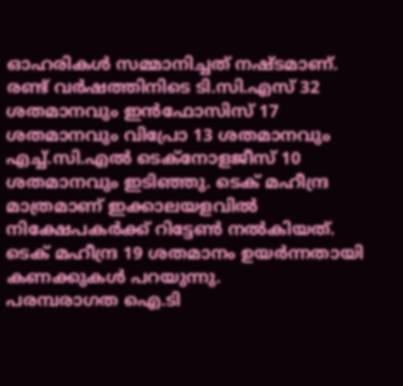ഓഹരികൾ സമ്മാനിച്ചത് നഷ്ടമാണ്. രണ്ട് വർഷത്തിനിടെ ടി.സി.എസ് 32 ശതമാനവും ഇൻഫോസിസ് 17 ശതമാനവും വിപ്രോ 13 ശതമാനവും എച്ച്.സി.എൽ ടെക്നോളജീസ് 10 ശതമാനവും ഇടിഞ്ഞു. ടെക് മഹീന്ദ്ര മാത്രമാണ് ഇക്കാലയളവിൽ നിക്ഷേപകർക്ക് റിട്ടേൺ നൽകിയത്. ടെക് മഹീന്ദ്ര 19 ശതമാനം ഉയർന്നതായി കണക്കുകൾ പറയുന്നു.
പരമ്പരാഗത ഐ.ടി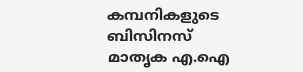കമ്പനികളുടെ ബിസിനസ് മാതൃക എ.ഐ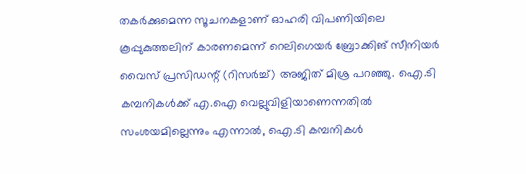തകർക്കുമെന്ന സൂചനകളാണ് ഓഹരി വിപണിയിലെ കൂപ്പുകുത്തലിന് കാരണമെന്ന് റെലിഗെയർ ബ്രോക്കിങ് സീനിയർ വൈസ് പ്രസിഡന്റ് (റിസർച്ച്) അജിത് മിശ്ര പറഞ്ഞു. ഐ.ടി കമ്പനികൾക്ക് എ.ഐ വെല്ലുവിളിയാണെന്നതിൽ സംശയമില്ലെന്നും എന്നാൽ, ഐ.ടി കമ്പനികൾ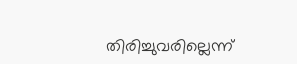തിരിച്ചുവരില്ലെന്ന്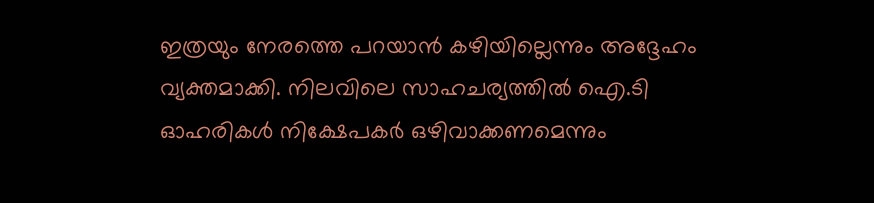ഇത്രയും നേരത്തെ പറയാൻ കഴിയില്ലെന്നും അദ്ദേഹം വ്യക്തമാക്കി. നിലവിലെ സാഹചര്യത്തിൽ ഐ.ടി ഓഹരികൾ നിക്ഷേപകർ ഒഴിവാക്കണമെന്നും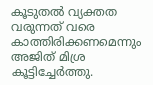കൂടുതൽ വ്യക്തത വരുന്നത് വരെ കാത്തിരിക്കണമെന്നും അജിത് മിശ്ര കൂട്ടിച്ചേർത്തു.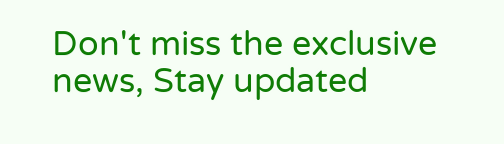Don't miss the exclusive news, Stay updated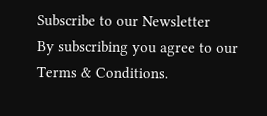Subscribe to our Newsletter
By subscribing you agree to our Terms & Conditions.